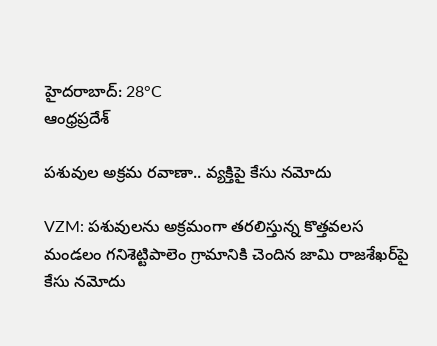హైదరాబాద్: 28°C
ఆంధ్రప్రదేశ్

పశువుల అక్రమ రవాణా.. వ్యక్తిపై కేసు నమోదు

VZM: పశువులను అక్రమంగా తరలిస్తున్న కొత్తవలస మండలం గనిశెట్టిపాలెం గ్రామానికి చెందిన జామి రాజశేఖర్‌పై కేసు నమోదు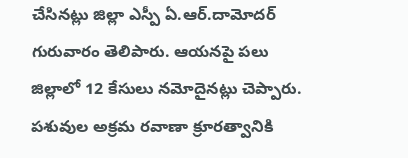చేసినట్లు జిల్లా ఎస్పీ ఏ.ఆర్.దామోదర్ గురువారం తెలిపారు. ఆయనపై పలు జిల్లాలో 12 కేసులు నమోదైనట్లు చెప్పారు. పశువుల అక్రమ రవాణా క్రూరత్వానికి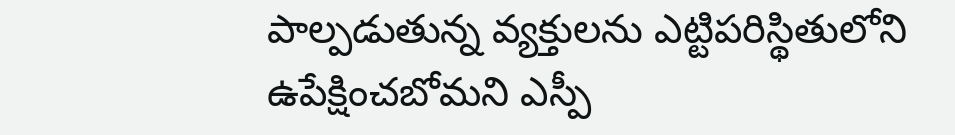పాల్పడుతున్న వ్యక్తులను ఎట్టిపరిస్థితులోని ఉపేక్షించబోమని ఎస్పీ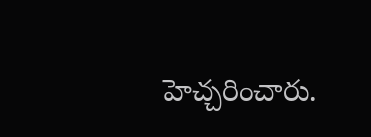హెచ్చరించారు.